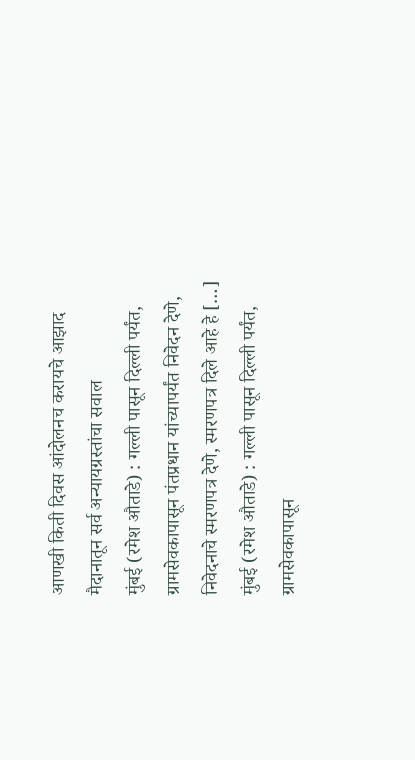आणखी किती दिवस आंदोलनच करायचे आझाद मैदानातून सर्व अन्यायग्रस्तांचा सवाल
मुंबई (रमेश औताडे) : गल्ली पासून दिल्ली पर्यंत, ग्रामसेवकापासून पंतप्रधान यांच्यापर्यंत निवेदन देणे, निवेदनाचे स्मरणपत्र देणे, स्मरणपत्र दिले आहे हे […]
मुंबई (रमेश औताडे) : गल्ली पासून दिल्ली पर्यंत, ग्रामसेवकापासून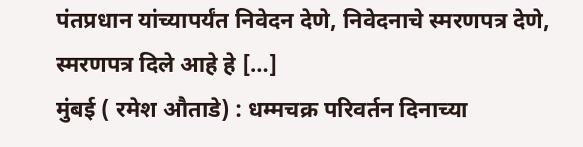पंतप्रधान यांच्यापर्यंत निवेदन देणे, निवेदनाचे स्मरणपत्र देणे, स्मरणपत्र दिले आहे हे […]
मुंबई ( रमेश औताडे) : धम्मचक्र परिवर्तन दिनाच्या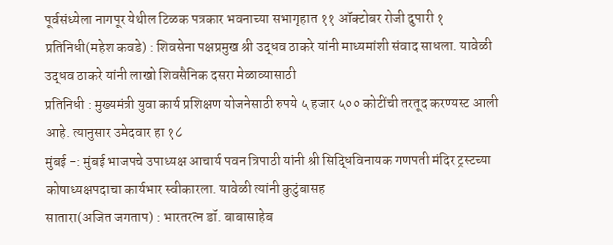पूर्वसंध्येला नागपूर येथील टिळक पत्रकार भवनाच्या सभागृहात ११ ऑक्टोबर रोजी दुपारी १
प्रतिनिधी(महेश कवडे) : शिवसेना पक्षप्रमुख श्री उद्धव ठाकरे यांनी माध्यमांशी संवाद साधला. यावेळी उद्धव ठाकरे यांनी लाखो शिवसैनिक दसरा मेळाव्यासाठी
प्रतिनिधी : मुख्यमंत्री युवा कार्य प्रशिक्षण योजनेसाठी रुपये ५ हजार ५०० कोटींची तरतूद करण्यस्ट आली आहे. त्यानुसार उमेदवार हा १८
मुंबई -: मुंबई भाजपचे उपाध्यक्ष आचार्य पवन त्रिपाठी यांनी श्री सिद्धिविनायक गणपती मंदिर ट्रस्टच्या कोषाध्यक्षपदाचा कार्यभार स्वीकारला. यावेळी त्यांनी कुटुंबासह
सातारा(अजित जगताप) : भारतरत्न डॉ. बाबासाहेब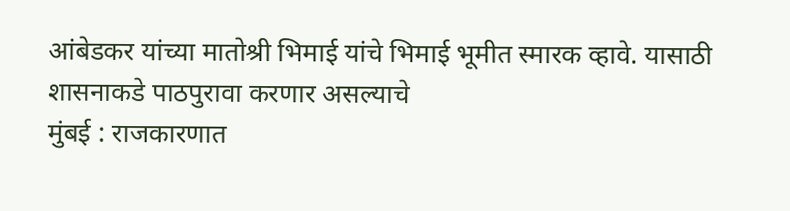आंबेडकर यांच्या मातोश्री भिमाई यांचे भिमाई भूमीत स्मारक व्हावे. यासाठी शासनाकडे पाठपुरावा करणार असल्याचे
मुंबई : राजकारणात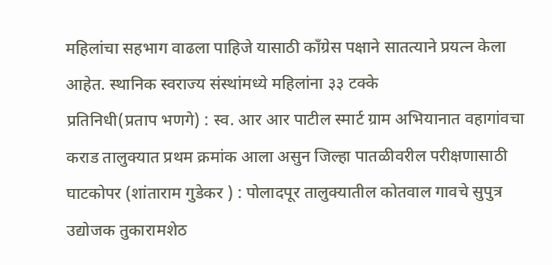महिलांचा सहभाग वाढला पाहिजे यासाठी काँग्रेस पक्षाने सातत्याने प्रयत्न केला आहेत. स्थानिक स्वराज्य संस्थांमध्ये महिलांना ३३ टक्के
प्रतिनिधी(प्रताप भणगे) : स्व. आर आर पाटील स्मार्ट ग्राम अभियानात वहागांवचा कराड तालुक्यात प्रथम क्रमांक आला असुन जिल्हा पातळीवरील परीक्षणासाठी
घाटकोपर (शांताराम गुडेकर ) : पोलादपूर तालुक्यातील कोतवाल गावचे सुपुत्र उद्योजक तुकारामशेठ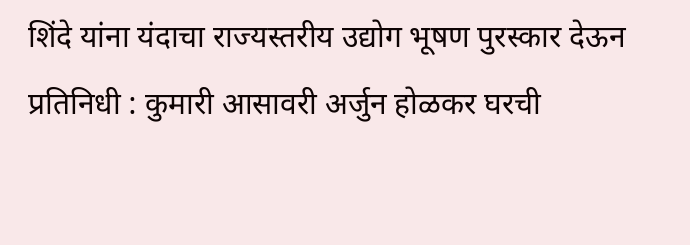शिंदे यांना यंदाचा राज्यस्तरीय उद्योग भूषण पुरस्कार देऊन
प्रतिनिधी : कुमारी आसावरी अर्जुन होळकर घरची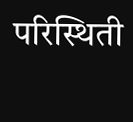परिस्थिती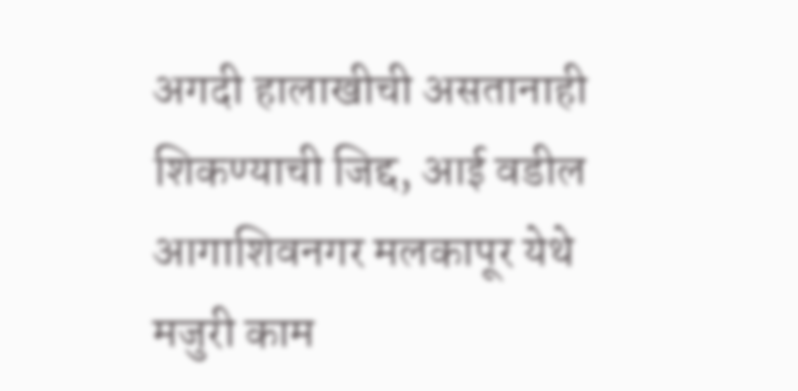अगदी हालाखीची असतानाही शिकण्याची जिद्द, आई वडील आगाशिवनगर मलकापूर येथे मजुरी काम